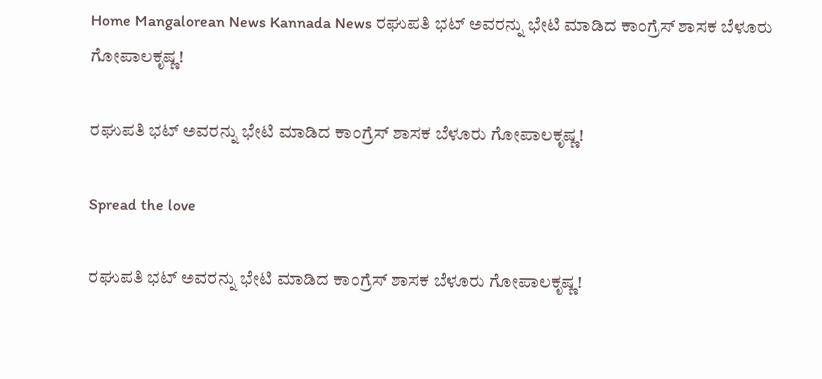Home Mangalorean News Kannada News ರಘುಪತಿ ಭಟ್ ಅವರನ್ನು ಭೇಟಿ ಮಾಡಿದ ಕಾಂಗ್ರೆಸ್ ಶಾಸಕ ಬೆಳೂರು ಗೋಪಾಲಕೃಷ್ಣ!

ರಘುಪತಿ ಭಟ್ ಅವರನ್ನು ಭೇಟಿ ಮಾಡಿದ ಕಾಂಗ್ರೆಸ್ ಶಾಸಕ ಬೆಳೂರು ಗೋಪಾಲಕೃಷ್ಣ!

Spread the love

ರಘುಪತಿ ಭಟ್ ಅವರನ್ನು ಭೇಟಿ ಮಾಡಿದ ಕಾಂಗ್ರೆಸ್ ಶಾಸಕ ಬೆಳೂರು ಗೋಪಾಲಕೃಷ್ಣ!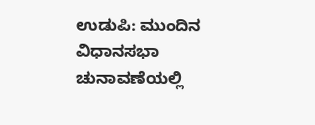ಉಡುಪಿ: ಮುಂದಿನ ವಿಧಾನಸಭಾ ಚುನಾವಣೆಯಲ್ಲಿ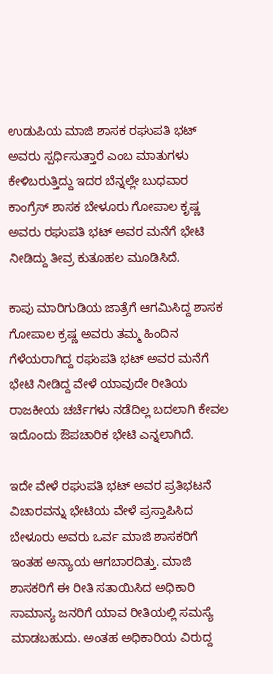ಉಡುಪಿಯ ಮಾಜಿ ಶಾಸಕ ರಘುಪತಿ ಭಟ್ ಅವರು ಸ್ಪರ್ಧಿಸುತ್ತಾರೆ ಎಂಬ ಮಾತುಗಳು ಕೇಳಿಬರುತ್ತಿದ್ದು ಇದರ ಬೆನ್ನಲ್ಲೇ ಬುಧವಾರ ಕಾಂಗ್ರೆಸ್ ಶಾಸಕ ಬೇಳೂರು ಗೋಪಾಲ ಕೃಷ್ಣ ಅವರು ರಘುಪತಿ ಭಟ್ ಅವರ ಮನೆಗೆ ಭೇಟಿ ನೀಡಿದ್ದು ತೀವ್ರ ಕುತೂಹಲ ಮೂಡಿಸಿದೆ.

ಕಾಪು ಮಾರಿಗುಡಿಯ ಜಾತ್ರೆಗೆ ಆಗಮಿಸಿದ್ದ ಶಾಸಕ ಗೋಪಾಲ ಕ್ರಷ್ಣ ಅವರು ತಮ್ಮ ಹಿಂದಿನ ಗೆಳೆಯರಾಗಿದ್ದ ರಘುಪತಿ ಭಟ್ ಅವರ ಮನೆಗೆ ಭೇಟಿ ನೀಡಿದ್ದ ವೇಳೆ ಯಾವುದೇ ರೀತಿಯ ರಾಜಕೀಯ ಚರ್ಚೆಗಳು ನಡೆದಿಲ್ಲ ಬದಲಾಗಿ ಕೇವಲ ಇದೊಂದು ಔಪಚಾರಿಕ ಭೇಟಿ ಎನ್ನಲಾಗಿದೆ.

ಇದೇ ವೇಳೆ ರಘುಪತಿ ಭಟ್ ಅವರ ಪ್ರತಿಭಟನೆ ವಿಚಾರವನ್ನು ಭೇಟಿಯ ವೇಳೆ ಪ್ರಸ್ತಾಪಿಸಿದ ಬೇಳೂರು ಅವರು ಒರ್ವ ಮಾಜಿ ಶಾಸಕರಿಗೆ ಇಂತಹ ಅನ್ಯಾಯ ಆಗಬಾರದಿತ್ತು. ಮಾಜಿ ಶಾಸಕರಿಗೆ ಈ ರೀತಿ ಸತಾಯಿಸಿದ ಅಧಿಕಾರಿ ಸಾಮಾನ್ಯ ಜನರಿಗೆ ಯಾವ ರೀತಿಯಲ್ಲಿ ಸಮಸ್ಯೆ ಮಾಡಬಹುದು. ಅಂತಹ ಅಧಿಕಾರಿಯ ವಿರುದ್ದ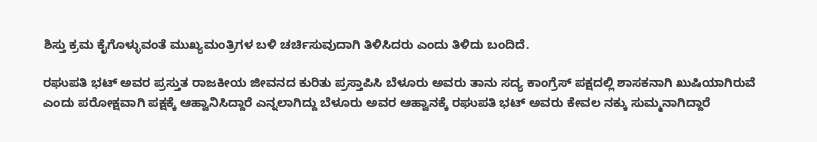ಶಿಸ್ತು ಕ್ರಮ ಕೈಗೊಳ್ಳುವಂತೆ ಮುಖ್ಯಮಂತ್ರಿಗಳ ಬಳಿ ಚರ್ಚಿಸುವುದಾಗಿ ತಿಳಿಸಿದರು ಎಂದು ತಿಳಿದು ಬಂದಿದೆ.

ರಘುಪತಿ ಭಟ್ ಅವರ ಪ್ರಸ್ತುತ ರಾಜಕೀಯ ಜೀವನದ ಕುರಿತು ಪ್ರಸ್ತಾಪಿಸಿ ಬೆಳೂರು ಅವರು ತಾನು ಸದ್ಯ ಕಾಂಗ್ರೆಸ್ ಪಕ್ಷದಲ್ಲಿ ಶಾಸಕನಾಗಿ ಖುಷಿಯಾಗಿರುವೆ ಎಂದು ಪರೋಕ್ಷವಾಗಿ ಪಕ್ಷಕ್ಕೆ ಆಹ್ವಾನಿಸಿದ್ದಾರೆ ಎನ್ನಲಾಗಿದ್ದು ಬೆಳೂರು ಅವರ ಆಹ್ವಾನಕ್ಕೆ ರಘುಪತಿ ಭಟ್ ಅವರು ಕೇವಲ ನಕ್ಕು ಸುಮ್ಮನಾಗಿದ್ದಾರೆ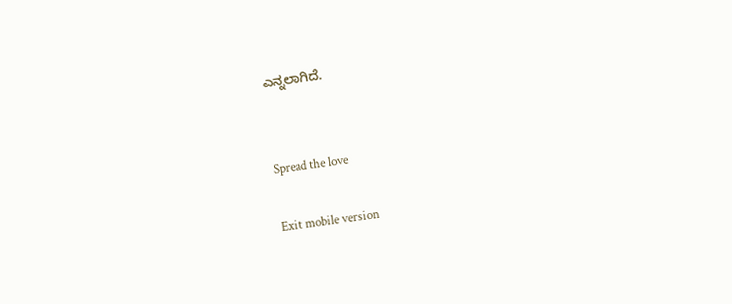ಎನ್ನಲಾಗಿದೆ.


Spread the love

Exit mobile version